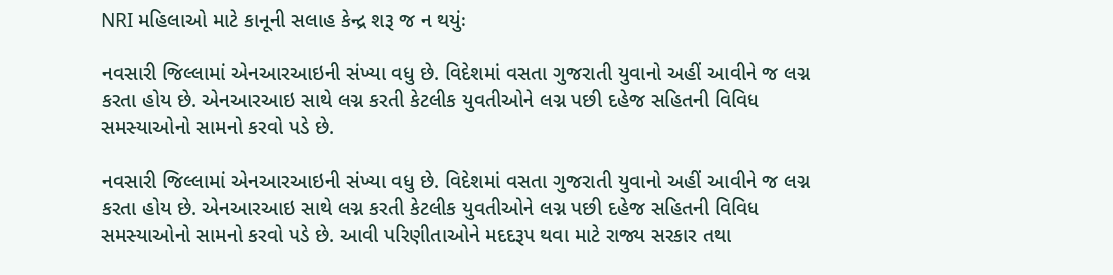NRI મહિલાઓ માટે કાનૂની સલાહ કેન્દ્ર શરૂ જ ન થયુંઃ

નવસારી જિલ્લામાં એનઆરઆઇની સંખ્યા વધુ છે. વિદેશમાં વસતા ગુજરાતી યુવાનો અહીં આવીને જ લગ્ન કરતા હોય છે. એનઆરઆઇ સાથે લગ્ન કરતી કેટલીક યુવતીઓને લગ્ન પછી દહેજ સહિતની વિવિધ સમસ્યાઓનો સામનો કરવો પડે છે.

નવસારી જિલ્લામાં એનઆરઆઇની સંખ્યા વધુ છે. વિદેશમાં વસતા ગુજરાતી યુવાનો અહીં આવીને જ લગ્ન કરતા હોય છે. એનઆરઆઇ સાથે લગ્ન કરતી કેટલીક યુવતીઓને લગ્ન પછી દહેજ સહિતની વિવિધ સમસ્યાઓનો સામનો કરવો પડે છે. આવી પરિણીતાઓને મદદરૂપ થવા માટે રાજ્ય સરકાર તથા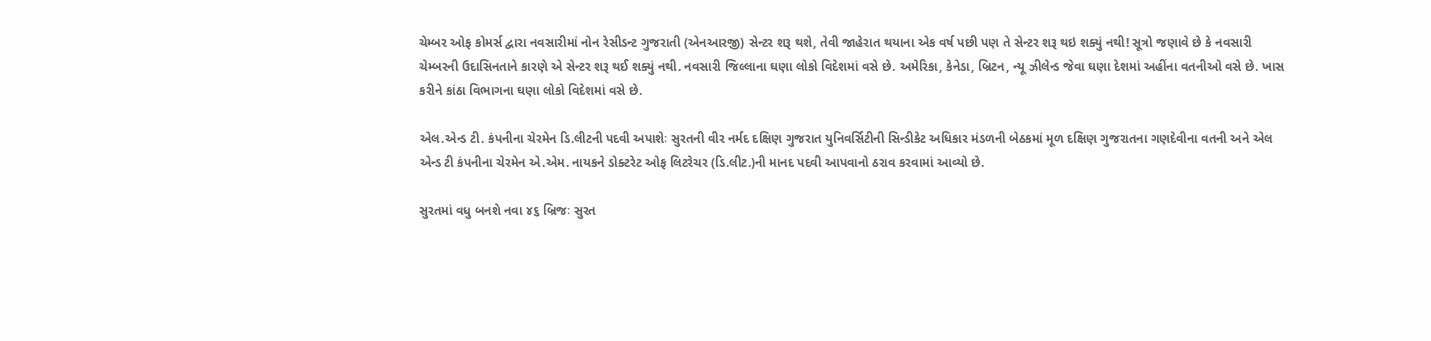ચેમ્બર ઓફ કોમર્સ દ્વારા નવસારીમાં નોન રેસીડન્ટ ગુજરાતી (એનઆરજી) સેન્ટર શરૂ થશે, તેવી જાહેરાત થયાના એક વર્ષ પછી પણ તે સેન્ટર શરૂ થઇ શક્યું નથી! સૂત્રો જણાવે છે કે નવસારી ચેમ્બરની ઉદાસિનતાને કારણે એ સેન્ટર શરૂ થઈ શક્યું નથી. નવસારી જિલ્લાના ઘણા લોકો વિદેશમાં વસે છે. અમેરિકા, કેનેડા, બ્રિટન, ન્યૂ ઝીલેન્ડ જેવા ઘણા દેશમાં અહીંના વતનીઓ વસે છે. ખાસ કરીને કાંઠા વિભાગના ઘણા લોકો વિદેશમાં વસે છે.

એલ.એન્ડ ટી. કંપનીના ચેરમેન ડિ.લીટની પદવી અપાશેઃ સુરતની વીર નર્મદ દક્ષિણ ગુજરાત યુનિવર્સિટીની સિન્ડીકેટ અધિકાર મંડળની બેઠકમાં મૂળ દક્ષિણ ગુજરાતના ગણદેવીના વતની અને એલ એન્ડ ટી કંપનીના ચેરમેન એ.એમ. નાયકને ડોક્ટરેટ ઓફ લિટરેચર (ડિ.લીટ.)ની માનદ પદવી આપવાનો ઠરાવ કરવામાં આવ્યો છે.

સુરતમાં વધુ બનશે નવા ૪૬ બ્રિજઃ સુરત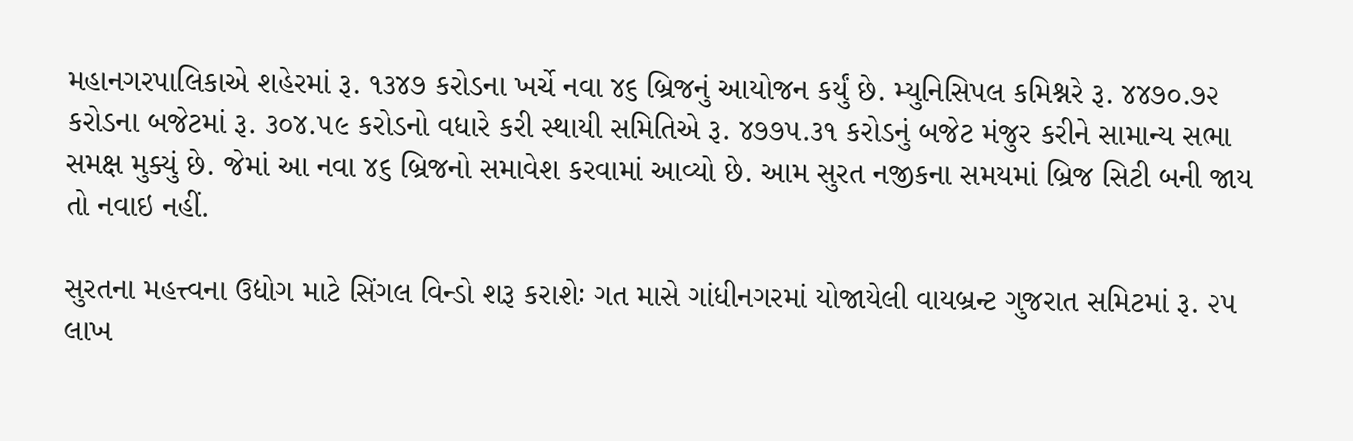મહાનગરપાલિકાએ શહેરમાં રૂ. ૧૩૪૭ કરોડના ખર્ચે નવા ૪૬ બ્રિજનું આયોજન કર્યું છે. મ્યુનિસિપલ કમિશ્નરે રૂ. ૪૪૭૦.૭૨ કરોડના બજેટમાં રૂ. ૩૦૪.૫૯ કરોડનો વધારે કરી સ્થાયી સમિતિએ રૂ. ૪૭૭૫.૩૧ કરોડનું બજેટ મંજુર કરીને સામાન્ય સભા સમક્ષ મુક્યું છે. જેમાં આ નવા ૪૬ બ્રિજનો સમાવેશ કરવામાં આવ્યો છે. આમ સુરત નજીકના સમયમાં બ્રિજ સિટી બની જાય તો નવાઇ નહીં.

સુરતના મહત્ત્વના ઉદ્યોગ માટે સિંગલ વિન્ડો શરૂ કરાશેઃ ગત માસે ગાંધીનગરમાં યોજાયેલી વાયબ્રન્ટ ગુજરાત સમિટમાં રૂ. ૨૫ લાખ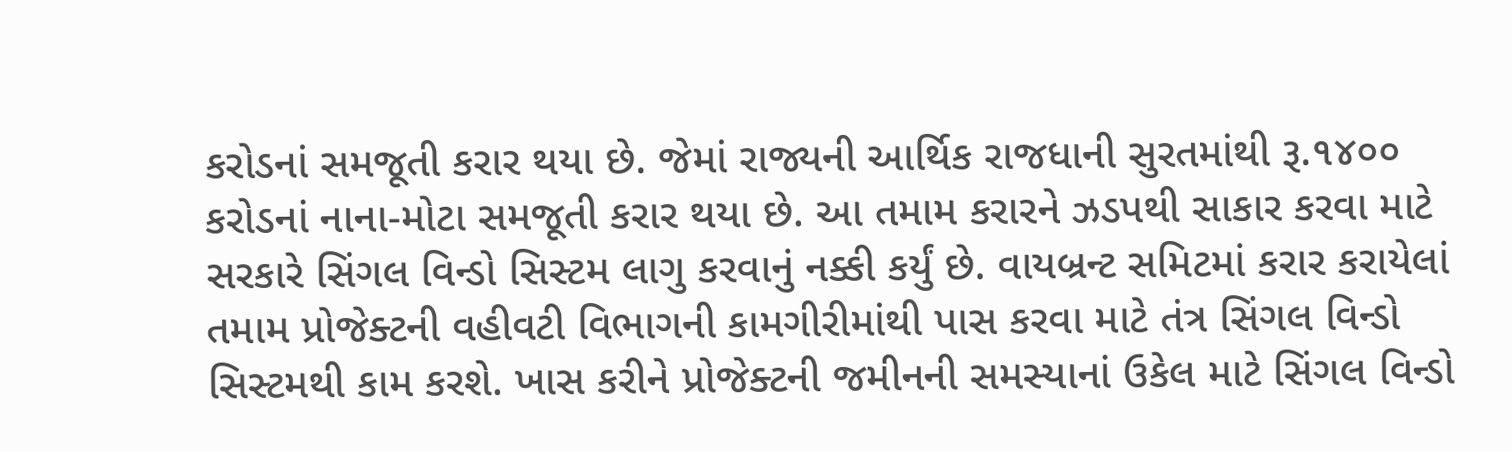કરોડનાં સમજૂતી કરાર થયા છે. જેમાં રાજ્યની આર્થિક રાજધાની સુરતમાંથી રૂ.૧૪૦૦ કરોડનાં નાના-મોટા સમજૂતી કરાર થયા છે. આ તમામ કરારને ઝડપથી સાકાર કરવા માટે સરકારે સિંગલ વિન્ડો સિસ્ટમ લાગુ કરવાનું નક્કી કર્યું છે. વાયબ્રન્ટ સમિટમાં કરાર કરાયેલાં તમામ પ્રોજેક્ટની વહીવટી વિભાગની કામગીરીમાંથી પાસ કરવા માટે તંત્ર સિંગલ વિન્ડો સિસ્ટમથી કામ કરશે. ખાસ કરીને પ્રોજેક્ટની જમીનની સમસ્યાનાં ઉકેલ માટે સિંગલ વિન્ડો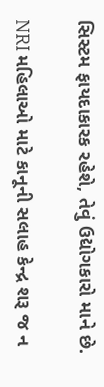સિસ્ટમ ફાયદાકારક રહેશે, તેવું ઉદ્યોગકારો માને છે.

NRI મહિલાઓ માટે કાનૂની સલાહ કેન્દ્ર શરૂ જ ન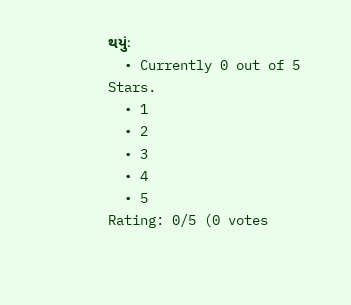થયુંઃ
  • Currently 0 out of 5 Stars.
  • 1
  • 2
  • 3
  • 4
  • 5
Rating: 0/5 (0 votes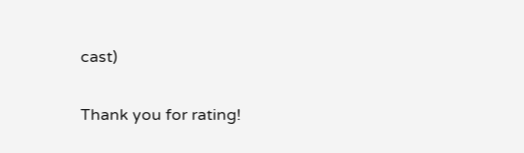cast)

Thank you for rating!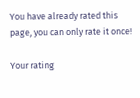You have already rated this page, you can only rate it once!

Your rating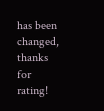has been changed, thanks for rating!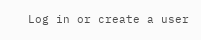Log in or create a user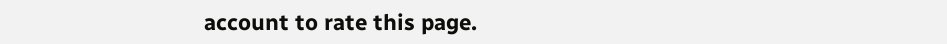account to rate this page.